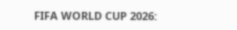FIFA WORLD CUP 2026: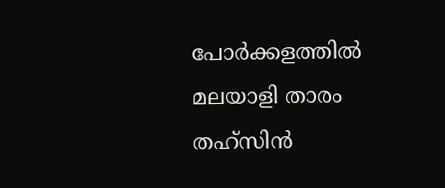പോർക്കളത്തിൽ മലയാളി താരം തഹ്‌സിൻ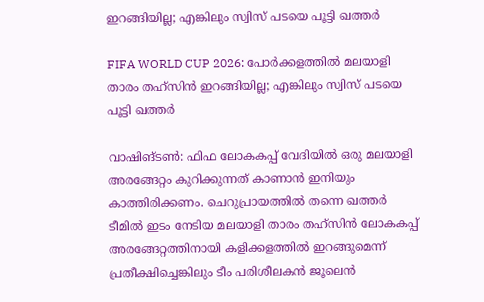ഇറങ്ങിയില്ല; എങ്കിലും സ്വിസ് പടയെ പൂട്ടി ഖത്തർ

FIFA WORLD CUP 2026: പോർക്കളത്തിൽ മലയാളി താരം തഹ്‌സിൻ ഇറങ്ങിയില്ല; എങ്കിലും സ്വിസ് പടയെ പൂട്ടി ഖത്തർ

വാഷിങ്‌ടണ്‍: ഫിഫ ലോകകപ്പ് വേദിയിൽ ഒരു മലയാളി അരങ്ങേറ്റം കുറിക്കുന്നത് കാണാൻ ഇനിയും കാത്തിരിക്കണം. ചെറുപ്രായത്തിൽ തന്നെ ഖത്തർ ടീമിൽ ഇടം നേടിയ മലയാളി താരം തഹ്‌സിൻ ലോകകപ്പ് അരങ്ങേറ്റത്തിനായി കളിക്കളത്തിൽ ഇറങ്ങുമെന്ന് പ്രതീക്ഷിച്ചെങ്കിലും ടീം പരിശീലകൻ ജൂലെൻ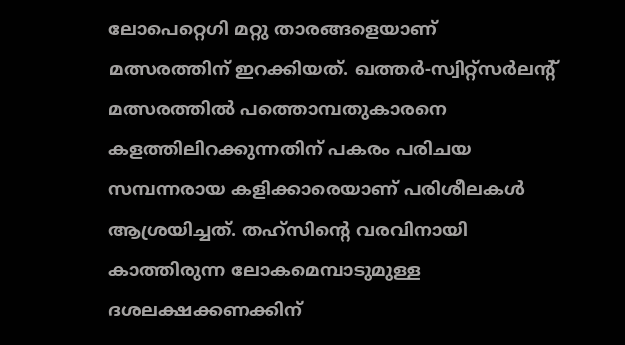ലോപെറ്റെഗി മറ്റു താരങ്ങളെയാണ് മത്സരത്തിന് ഇറക്കിയത്. ഖത്തർ-സ്വിറ്റ്സർലൻ്റ് മത്സരത്തിൽ പത്തൊമ്പതുകാരനെ കളത്തിലിറക്കുന്നതിന് പകരം പരിചയ സമ്പന്നരായ കളിക്കാരെയാണ് പരിശീലകൾ ആശ്രയിച്ചത്. തഹ്‌സിൻ്റെ വരവിനായി കാത്തിരുന്ന ലോകമെമ്പാടുമുള്ള ദശലക്ഷക്കണക്കിന്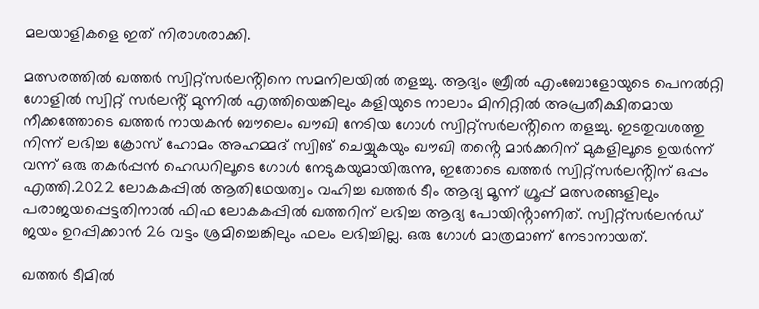മലയാളികളെ ഇത് നിരാശരാക്കി.

മത്സരത്തിൽ ഖത്തർ സ്വിറ്റ്സർലൻ്റിനെ സമനിലയിൽ തളച്ചു. ആദ്യം ബ്രീൽ എംബോളോയുടെ പെനൽറ്റി ഗോളിൽ സ്വിറ്റ് സർലൻ്റ് മുന്നിൽ എത്തിയെങ്കിലും കളിയുടെ നാലാം മിനിറ്റിൽ അപ്രതീക്ഷിതമായ നീക്കത്തോടെ ഖത്തർ നായകൻ ബൗലെം ഖൗഖി നേടിയ ഗോൾ സ്വിറ്റ്സർലൻ്റിനെ തളച്ചു. ഇടതുവശത്തു നിന്ന് ലഭിച്ച ക്രോസ് ഹോമം അഹമ്മദ് സ്വിങ് ചെയ്യുകയും ഖൗഖി തൻ്റെ മാർക്കറിന് മുകളിലൂടെ ഉയർന്ന് വന്ന് ഒരു തകർപ്പൻ ഹെഡറിലൂടെ ഗോൾ നേടുകയുമായിരുന്നു, ഇതോടെ ഖത്തർ സ്വിറ്റ്സർലൻ്റിന് ഒപ്പം എത്തി.2022 ലോകകപ്പിൽ ആതിഥേയത്വം വഹിച്ച ഖത്തർ ടീം ആദ്യ മൂന്ന് ഗ്രൂപ്പ് മത്സരങ്ങളിലും പരാജയപ്പെട്ടതിനാൽ ഫിഫ ലോകകപ്പിൽ ഖത്തറിന് ലഭിച്ച ആദ്യ പോയിൻ്റാണിത്. സ്വിറ്റ്‌സർലൻഡ് ജയം ഉറപ്പിക്കാൻ 26 വട്ടം ശ്രമിച്ചെങ്കിലും ഫലം ലഭിച്ചില്ല. ഒരു ഗോൾ മാത്രമാണ് നേടാനായത്.

ഖത്തർ ടീമിൽ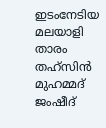ഇടംനേടിയ മലയാളി താരം തഹ്‌സിൻ മുഹമ്മദ് ജംഷീദ്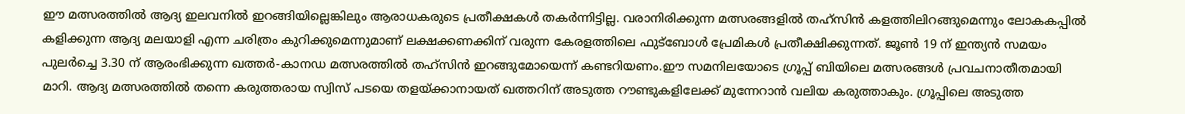ഈ മത്സരത്തിൽ ആദ്യ ഇലവനിൽ ഇറങ്ങിയില്ലെങ്കിലും ആരാധകരുടെ പ്രതീക്ഷകൾ തകർന്നിട്ടില്ല. വരാനിരിക്കുന്ന മത്സരങ്ങളിൽ തഹ്‌സിൻ കളത്തിലിറങ്ങുമെന്നും ലോകകപ്പിൽ കളിക്കുന്ന ആദ്യ മലയാളി എന്ന ചരിത്രം കുറിക്കുമെന്നുമാണ് ലക്ഷക്കണക്കിന് വരുന്ന കേരളത്തിലെ ഫുട്ബോൾ പ്രേമികൾ പ്രതീക്ഷിക്കുന്നത്. ജൂൺ 19 ന് ഇന്ത്യൻ സമയം പുലർച്ചെ 3.30 ന് ആരംഭിക്കുന്ന ഖത്തർ-കാനഡ മത്സരത്തിൽ തഹ്‌സിൻ ഇറങ്ങുമോയെന്ന് കണ്ടറിയണം.ഈ സമനിലയോടെ ഗ്രൂപ്പ് ബിയിലെ മത്സരങ്ങൾ പ്രവചനാതീതമായി മാറി. ആദ്യ മത്സരത്തിൽ തന്നെ കരുത്തരായ സ്വിസ് പടയെ തളയ്ക്കാനായത് ഖത്തറിന് അടുത്ത റൗണ്ടുകളിലേക്ക് മുന്നേറാൻ വലിയ കരുത്താകും. ഗ്രൂപ്പിലെ അടുത്ത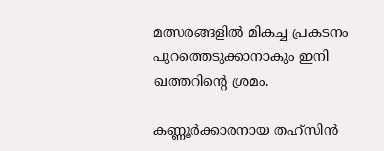മത്സരങ്ങളിൽ മികച്ച പ്രകടനം പുറത്തെടുക്കാനാകും ഇനി ഖത്തറിൻ്റെ ശ്രമം.

കണ്ണൂർക്കാരനായ തഹ്‌സിൻ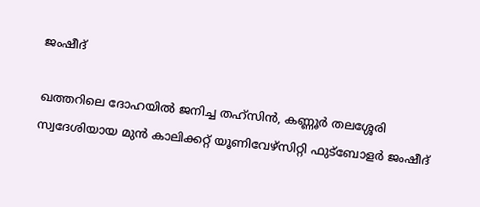ജംഷീദ്

ഖത്തറിലെ ദോഹയിൽ ജനിച്ച തഹ്‌സിൻ, കണ്ണൂർ തലശ്ശേരി സ്വദേശിയായ മുൻ കാലിക്കറ്റ് യൂണിവേഴ്സിറ്റി ഫുട്ബോളർ ജംഷീദ്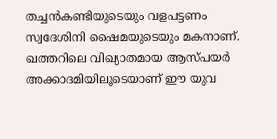തച്ചൻകണ്ടിയുടെയും വളപട്ടണം സ്വദേശിനി ഷൈമയുടെയും മകനാണ്. ഖത്തറിലെ വിഖ്യാതമായ ആസ്പയർ അക്കാദമിയിലൂടെയാണ് ഈ യുവ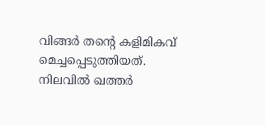വിങ്ങർ തൻ്റെ കളിമികവ് മെച്ചപ്പെടുത്തിയത്. നിലവിൽ ഖത്തർ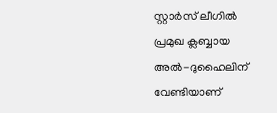സ്റ്റാർസ് ലീഗിൽ പ്രമുഖ ക്ലബ്ബായ അൽ-ദുഹൈലിന് വേണ്ടിയാണ്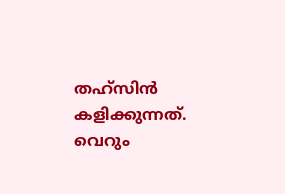തഹ്‌സിൻ കളിക്കുന്നത്. വെറും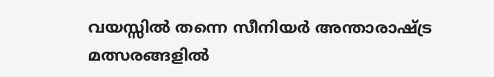വയസ്സിൽ തന്നെ സീനിയർ അന്താരാഷ്ട്ര മത്സരങ്ങളിൽ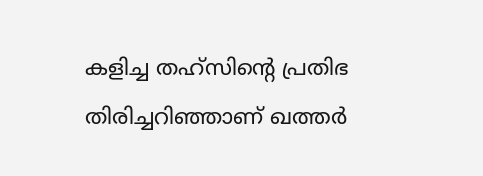കളിച്ച തഹ്‌സിൻ്റെ പ്രതിഭ തിരിച്ചറിഞ്ഞാണ് ഖത്തർ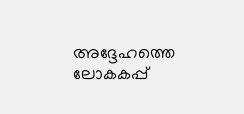അദ്ദേഹത്തെ ലോകകപ്പ്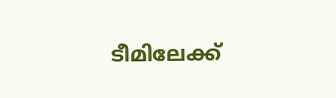ടീമിലേക്ക്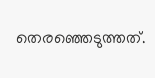തെരഞ്ഞെടുത്തത്.